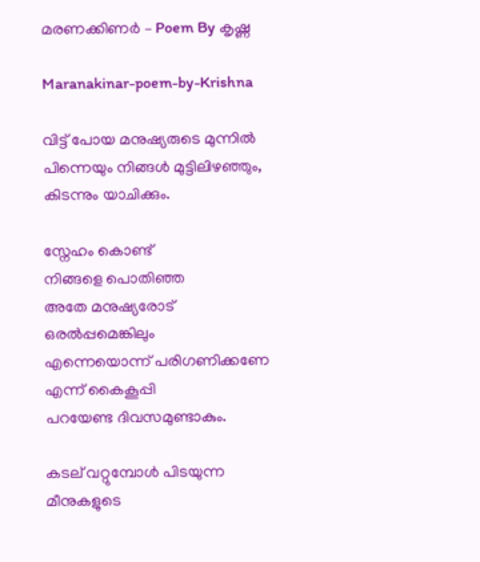മരണക്കിണർ – Poem By കൃഷ്ണ

Maranakinar-poem-by-Krishna

വിട്ട് പോയ മനുഷ്യരുടെ മുന്നിൽ
പിന്നെയും നിങ്ങൾ മുട്ടിലിഴഞ്ഞും,
കിടന്നും യാചിക്കും.

സ്നേഹം കൊണ്ട്
നിങ്ങളെ പൊതിഞ്ഞ
അതേ മനുഷ്യരോട്
ഒരൽപ്പമെങ്കിലും
എന്നെയൊന്ന് പരിഗണിക്കണേ
എന്ന് കൈകൂപ്പി
പറയേണ്ട ദിവസമുണ്ടാകും.

കടല് വറ്റുമ്പോൾ പിടയുന്ന
മീനുകളുടെ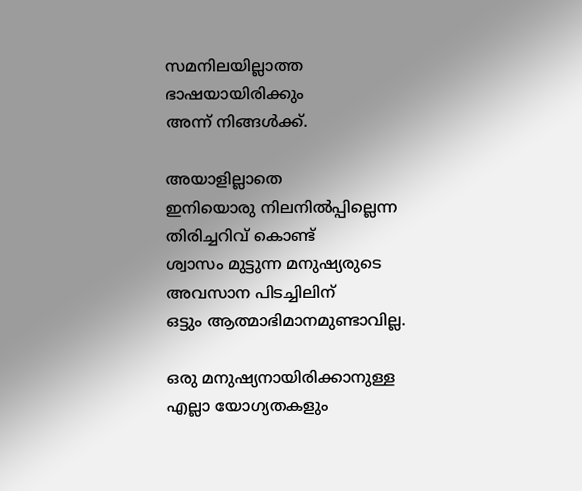സമനിലയില്ലാത്ത ഭാഷയായിരിക്കും
അന്ന് നിങ്ങൾക്ക്.

അയാളില്ലാതെ
ഇനിയൊരു നിലനിൽപ്പില്ലെന്ന
തിരിച്ചറിവ് കൊണ്ട്
ശ്വാസം മുട്ടുന്ന മനുഷ്യരുടെ
അവസാന പിടച്ചിലിന്
ഒട്ടും ആത്മാഭിമാനമുണ്ടാവില്ല.

ഒരു മനുഷ്യനായിരിക്കാനുള്ള
എല്ലാ യോഗ്യതകളും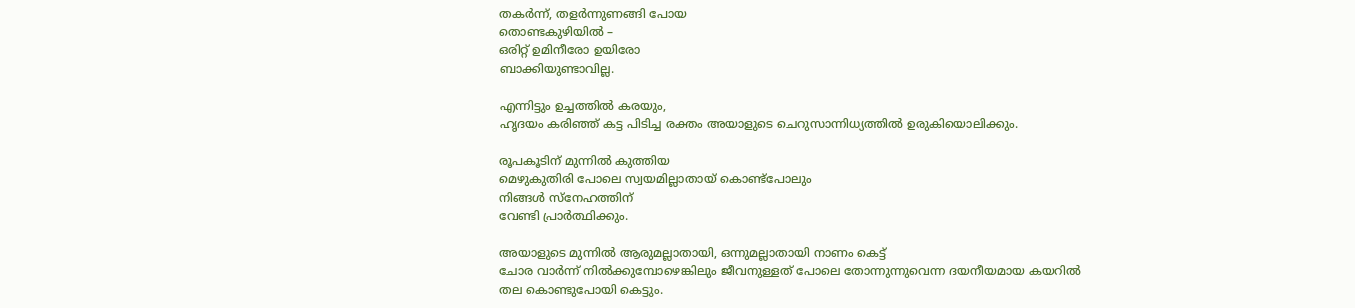തകർന്ന്, തളർന്നുണങ്ങി പോയ
തൊണ്ടകുഴിയിൽ –
ഒരിറ്റ് ഉമിനീരോ ഉയിരോ
ബാക്കിയുണ്ടാവില്ല.

എന്നിട്ടും ഉച്ചത്തിൽ കരയും,
ഹൃദയം കരിഞ്ഞ് കട്ട പിടിച്ച രക്തം അയാളുടെ ചെറുസാന്നിധ്യത്തിൽ ഉരുകിയൊലിക്കും.

രൂപകൂടിന് മുന്നിൽ കുത്തിയ
മെഴുകുതിരി പോലെ സ്വയമില്ലാതായ് കൊണ്ട്പോലും
നിങ്ങൾ സ്നേഹത്തിന്
വേണ്ടി പ്രാർത്ഥിക്കും.

അയാളുടെ മുന്നിൽ ആരുമല്ലാതായി, ഒന്നുമല്ലാതായി നാണം കെട്ട്
ചോര വാർന്ന് നിൽക്കുമ്പോഴെങ്കിലും ജീവനുള്ളത് പോലെ തോന്നുന്നുവെന്ന ദയനീയമായ കയറിൽ
തല കൊണ്ടുപോയി കെട്ടും.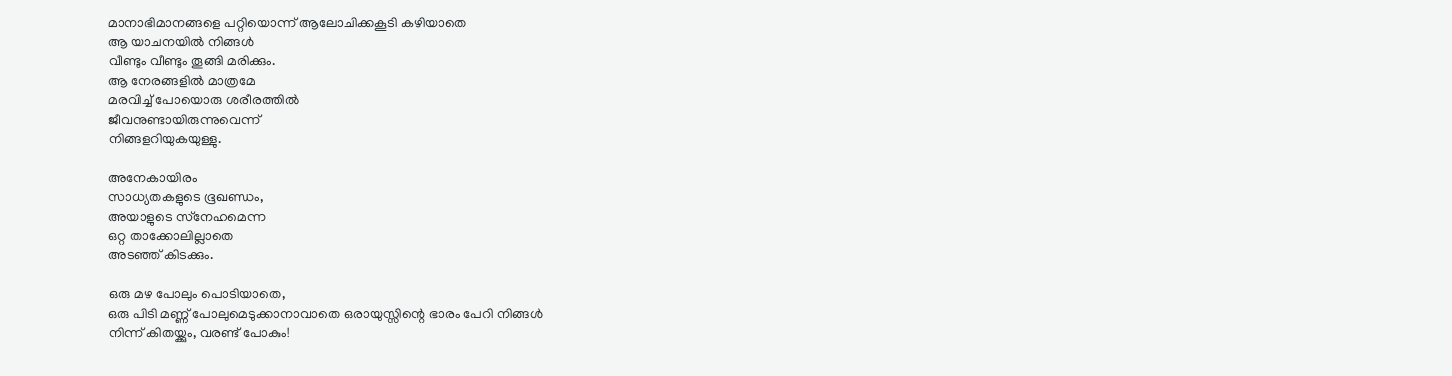മാനാഭിമാനങ്ങളെ പറ്റിയൊന്ന് ആലോചിക്കകൂടി കഴിയാതെ
ആ യാചനയിൽ നിങ്ങൾ
വീണ്ടും വീണ്ടും തൂങ്ങി മരിക്കും.
ആ നേരങ്ങളിൽ മാത്രമേ
മരവിച്ച് പോയൊരു ശരീരത്തിൽ
ജീവനുണ്ടായിരുന്നുവെന്ന്
നിങ്ങളറിയുകയുള്ളു.

അനേകായിരം
സാധ്യതകളുടെ ഭൂഖണ്ഡം,
അയാളുടെ സ്‌നേഹമെന്ന
ഒറ്റ താക്കോലില്ലാതെ
അടഞ്ഞ് കിടക്കും.

ഒരു മഴ പോലും പൊടിയാതെ,
ഒരു പിടി മണ്ണ് പോലുമെടുക്കാനാവാതെ ഒരായുസ്സിന്റെ ഭാരം പേറി നിങ്ങൾ
നിന്ന് കിതയ്ക്കും, വരണ്ട് പോകും!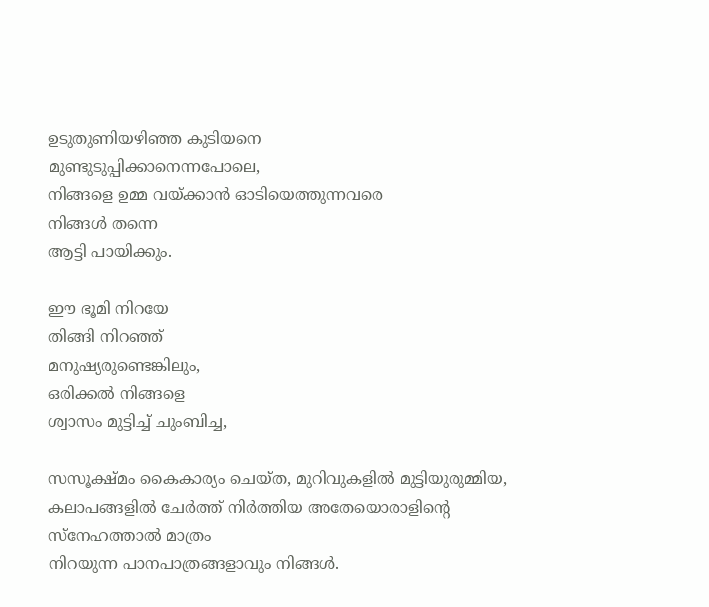ഉടുതുണിയഴിഞ്ഞ കുടിയനെ
മുണ്ടുടുപ്പിക്കാനെന്നപോലെ,
നിങ്ങളെ ഉമ്മ വയ്ക്കാൻ ഓടിയെത്തുന്നവരെ
നിങ്ങൾ തന്നെ
ആട്ടി പായിക്കും.

ഈ ഭൂമി നിറയേ
തിങ്ങി നിറഞ്ഞ്
മനുഷ്യരുണ്ടെങ്കിലും,
ഒരിക്കൽ നിങ്ങളെ
ശ്വാസം മുട്ടിച്ച് ചുംബിച്ച,

സസൂക്ഷ്മം കൈകാര്യം ചെയ്ത, മുറിവുകളിൽ മുട്ടിയുരുമ്മിയ,
കലാപങ്ങളിൽ ചേർത്ത് നിർത്തിയ അതേയൊരാളിന്റെ
സ്നേഹത്താൽ മാത്രം
നിറയുന്ന പാനപാത്രങ്ങളാവും നിങ്ങൾ.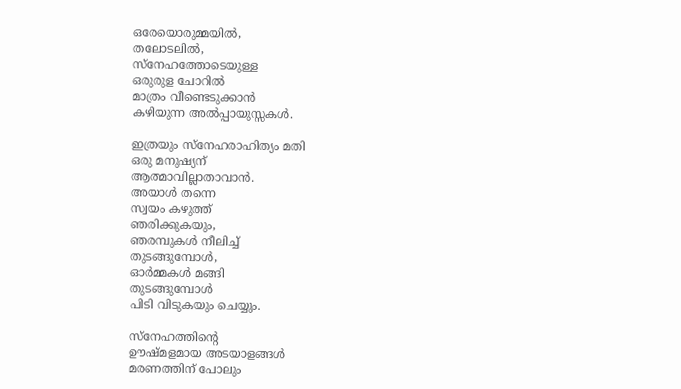ഒരേയൊരുമ്മയിൽ,
തലോടലിൽ,
സ്നേഹത്തോടെയുള്ള
ഒരുരുള ചോറിൽ
മാത്രം വീണ്ടെടുക്കാൻ
കഴിയുന്ന അൽപ്പായുസ്സകൾ.

ഇത്രയും സ്നേഹരാഹിത്യം മതി
ഒരു മനുഷ്യന്
ആത്മാവില്ലാതാവാൻ.
അയാൾ തന്നെ
സ്വയം കഴുത്ത്
ഞരിക്കുകയും,
ഞരമ്പുകൾ നീലിച്ച്
തുടങ്ങുമ്പോൾ,
ഓർമ്മകൾ മങ്ങി
തുടങ്ങുമ്പോൾ
പിടി വിടുകയും ചെയ്യും.

സ്നേഹത്തിന്റെ
ഊഷ്മളമായ അടയാളങ്ങൾ
മരണത്തിന് പോലും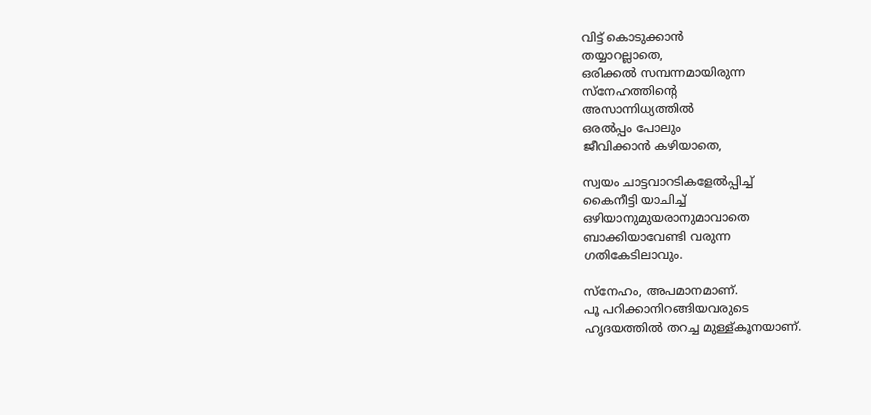വിട്ട് കൊടുക്കാൻ
തയ്യാറല്ലാതെ,
ഒരിക്കൽ സമ്പന്നമായിരുന്ന
സ്നേഹത്തിന്റെ
അസാന്നിധ്യത്തിൽ
ഒരൽപ്പം പോലും
ജീവിക്കാൻ കഴിയാതെ,

സ്വയം ചാട്ടവാറടികളേൽപ്പിച്ച്
കൈനീട്ടി യാചിച്ച്
ഒഴിയാനുമുയരാനുമാവാതെ
ബാക്കിയാവേണ്ടി വരുന്ന
ഗതികേടിലാവും.

സ്നേഹം, അപമാനമാണ്.
പൂ പറിക്കാനിറങ്ങിയവരുടെ
ഹൃദയത്തിൽ തറച്ച മുള്ള്കൂനയാണ്.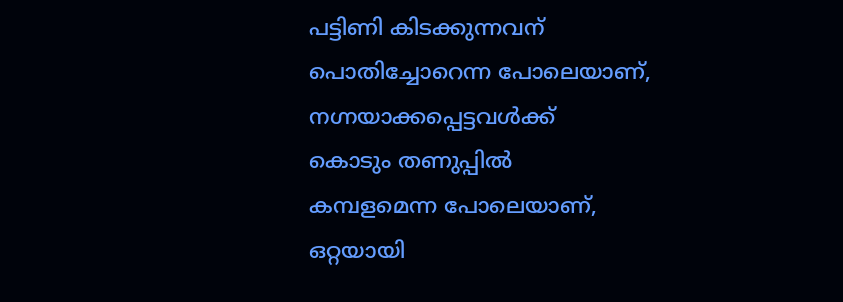പട്ടിണി കിടക്കുന്നവന്
പൊതിച്ചോറെന്ന പോലെയാണ്,
നഗ്നയാക്കപ്പെട്ടവൾക്ക്
കൊടും തണുപ്പിൽ
കമ്പളമെന്ന പോലെയാണ്,
ഒറ്റയായി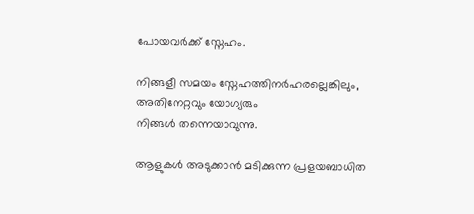പോയവർക്ക് സ്നേഹം.

നിങ്ങളീ സമയം സ്നേഹത്തിനർഹരല്ലെങ്കിലും,
അതിനേറ്റവും യോഗ്യരും
നിങ്ങൾ തന്നെയാവുന്നു.

ആളുകൾ അടുക്കാൻ മടിക്കുന്ന പ്രളയബാധിത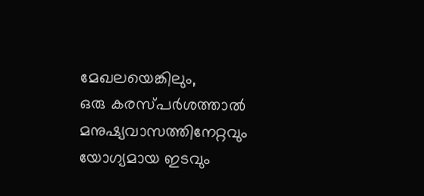മേഖലയെങ്കിലും,
ഒരു കരസ്പർശത്താൽ മനുഷ്യവാസത്തിനേറ്റവും
യോഗ്യമായ ഇടവും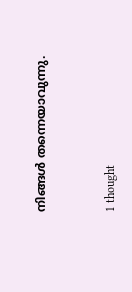നിങ്ങൾ തന്നെയാവുന്നു.


1 thought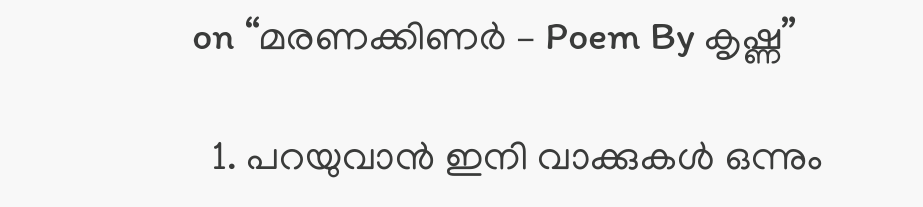on “മരണക്കിണർ – Poem By കൃഷ്ണ”

  1. പറയുവാൻ ഇനി വാക്കുകൾ ഒന്നും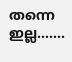തന്നെ ഇല്ല…….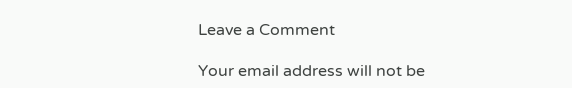Leave a Comment

Your email address will not be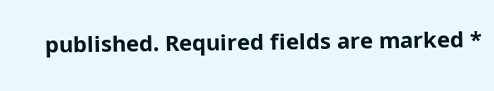published. Required fields are marked *